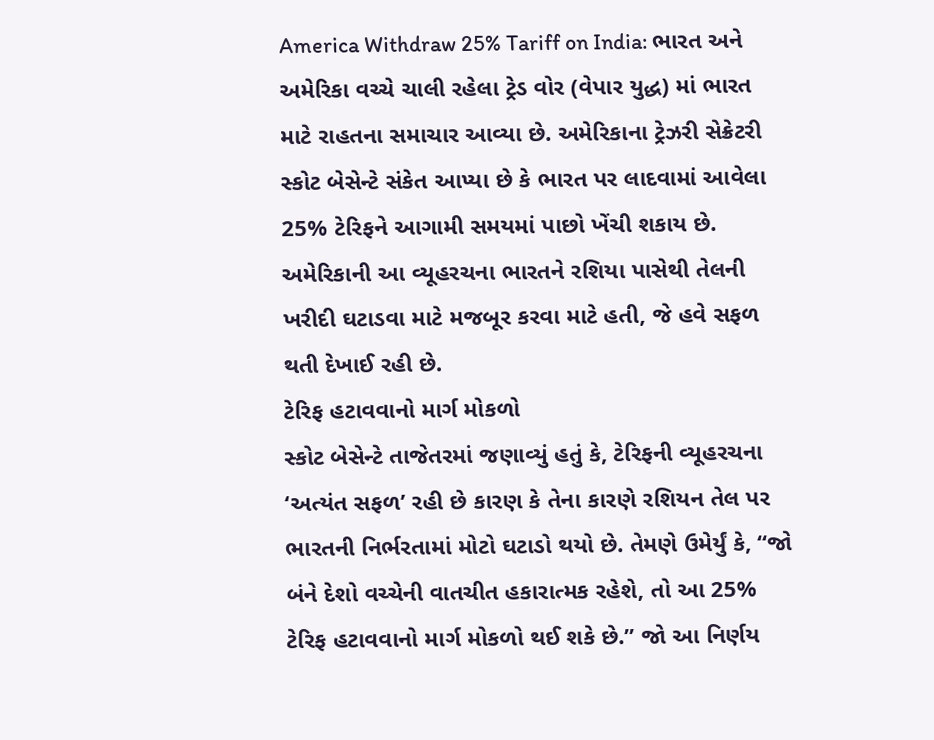America Withdraw 25% Tariff on India: ભારત અને અમેરિકા વચ્ચે ચાલી રહેલા ટ્રેડ વોર (વેપાર યુદ્ધ) માં ભારત માટે રાહતના સમાચાર આવ્યા છે. અમેરિકાના ટ્રેઝરી સેક્રેટરી સ્કોટ બેસેન્ટે સંકેત આપ્યા છે કે ભારત પર લાદવામાં આવેલા 25% ટેરિફને આગામી સમયમાં પાછો ખેંચી શકાય છે. અમેરિકાની આ વ્યૂહરચના ભારતને રશિયા પાસેથી તેલની ખરીદી ઘટાડવા માટે મજબૂર કરવા માટે હતી, જે હવે સફળ થતી દેખાઈ રહી છે.
ટેરિફ હટાવવાનો માર્ગ મોકળો
સ્કોટ બેસેન્ટે તાજેતરમાં જણાવ્યું હતું કે, ટેરિફની વ્યૂહરચના ‘અત્યંત સફળ’ રહી છે કારણ કે તેના કારણે રશિયન તેલ પર ભારતની નિર્ભરતામાં મોટો ઘટાડો થયો છે. તેમણે ઉમેર્યું કે, “જો બંને દેશો વચ્ચેની વાતચીત હકારાત્મક રહેશે, તો આ 25% ટેરિફ હટાવવાનો માર્ગ મોકળો થઈ શકે છે.” જો આ નિર્ણય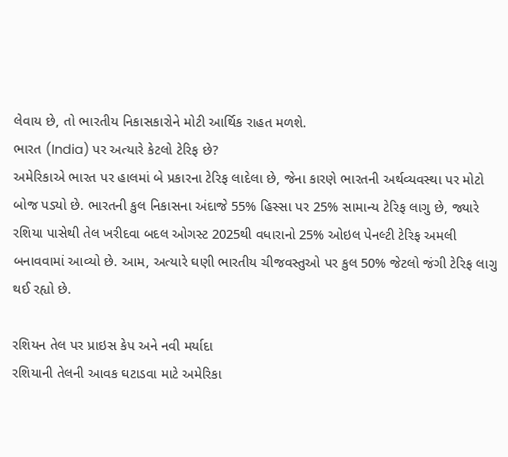લેવાય છે, તો ભારતીય નિકાસકારોને મોટી આર્થિક રાહત મળશે.
ભારત (India) પર અત્યારે કેટલો ટેરિફ છે?
અમેરિકાએ ભારત પર હાલમાં બે પ્રકારના ટેરિફ લાદેલા છે, જેના કારણે ભારતની અર્થવ્યવસ્થા પર મોટો બોજ પડ્યો છે. ભારતની કુલ નિકાસના અંદાજે 55% હિસ્સા પર 25% સામાન્ય ટેરિફ લાગુ છે, જ્યારે રશિયા પાસેથી તેલ ખરીદવા બદલ ઓગસ્ટ 2025થી વધારાનો 25% ઓઇલ પેનલ્ટી ટેરિફ અમલી બનાવવામાં આવ્યો છે. આમ, અત્યારે ઘણી ભારતીય ચીજવસ્તુઓ પર કુલ 50% જેટલો જંગી ટેરિફ લાગુ થઈ રહ્યો છે.

રશિયન તેલ પર પ્રાઇસ કેપ અને નવી મર્યાદા
રશિયાની તેલની આવક ઘટાડવા માટે અમેરિકા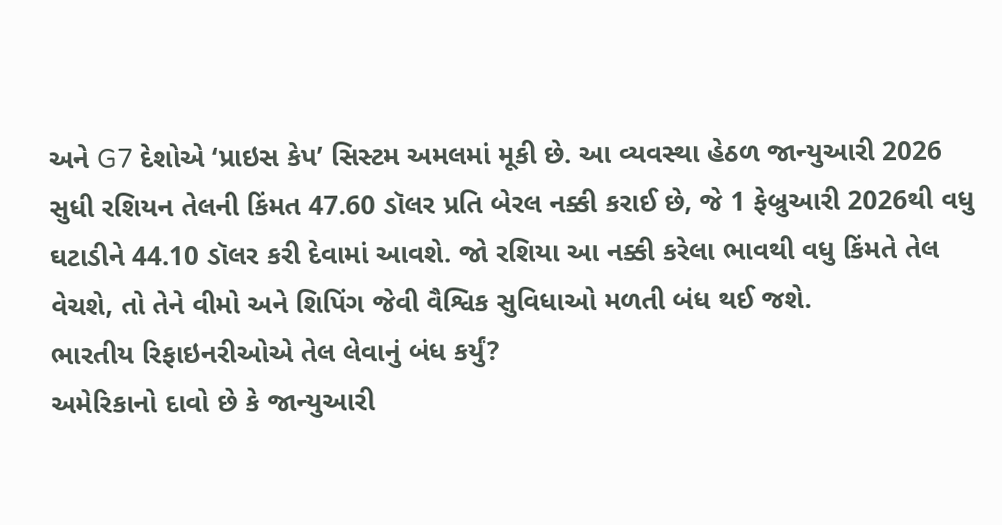અને G7 દેશોએ ‘પ્રાઇસ કેપ’ સિસ્ટમ અમલમાં મૂકી છે. આ વ્યવસ્થા હેઠળ જાન્યુઆરી 2026 સુધી રશિયન તેલની કિંમત 47.60 ડૉલર પ્રતિ બેરલ નક્કી કરાઈ છે, જે 1 ફેબ્રુઆરી 2026થી વધુ ઘટાડીને 44.10 ડૉલર કરી દેવામાં આવશે. જો રશિયા આ નક્કી કરેલા ભાવથી વધુ કિંમતે તેલ વેચશે, તો તેને વીમો અને શિપિંગ જેવી વૈશ્વિક સુવિધાઓ મળતી બંધ થઈ જશે.
ભારતીય રિફાઇનરીઓએ તેલ લેવાનું બંધ કર્યું?
અમેરિકાનો દાવો છે કે જાન્યુઆરી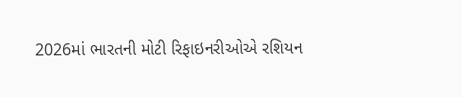2026માં ભારતની મોટી રિફાઇનરીઓએ રશિયન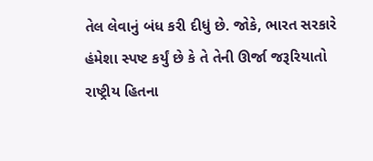તેલ લેવાનું બંધ કરી દીધું છે. જોકે, ભારત સરકારે હંમેશા સ્પષ્ટ કર્યું છે કે તે તેની ઊર્જા જરૂરિયાતો રાષ્ટ્રીય હિતના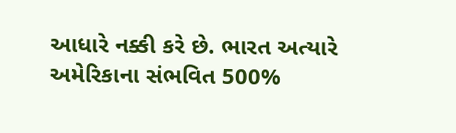આધારે નક્કી કરે છે. ભારત અત્યારે અમેરિકાના સંભવિત 500%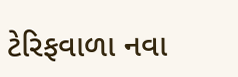ટેરિફવાળા નવા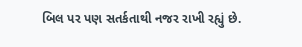બિલ પર પણ સતર્કતાથી નજર રાખી રહ્યું છે.